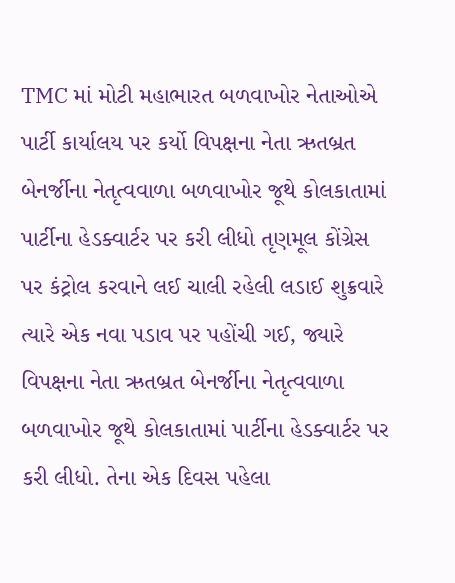TMC માં મોટી મહાભારત બળવાખોર નેતાઓએ પાર્ટી કાર્યાલય પર કર્યો વિપક્ષના નેતા ઋતબ્રત બેનર્જીના નેતૃત્વવાળા બળવાખોર જૂથે કોલકાતામાં પાર્ટીના હેડક્વાર્ટર પર કરી લીધો તૃણમૂલ કોંગ્રેસ પર કંટ્રોલ કરવાને લઈ ચાલી રહેલી લડાઈ શુક્રવારે ત્યારે એક નવા પડાવ પર પહોંચી ગઈ, જ્યારે વિપક્ષના નેતા ઋતબ્રત બેનર્જીના નેતૃત્વવાળા બળવાખોર જૂથે કોલકાતામાં પાર્ટીના હેડક્વાર્ટર પર કરી લીધો. તેના એક દિવસ પહેલા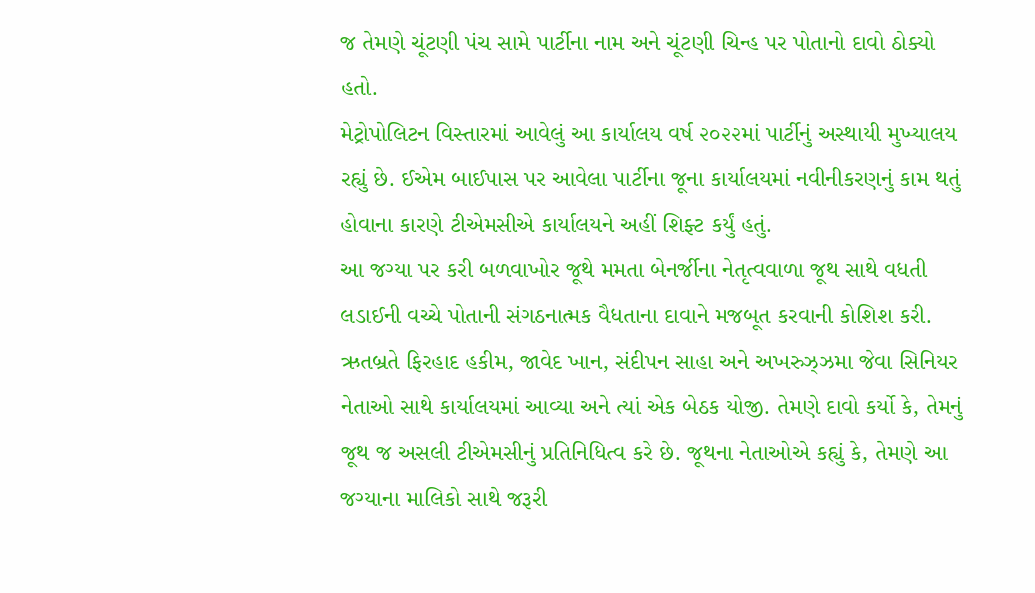જ તેમણે ચૂંટણી પંચ સામે પાર્ટીના નામ અને ચૂંટણી ચિન્હ પર પોતાનો દાવો ઠોક્યો હતો.
મેટ્રોપોલિટન વિસ્તારમાં આવેલું આ કાર્યાલય વર્ષ ૨૦૨૨માં પાર્ટીનું અસ્થાયી મુખ્યાલય રહ્યું છે. ઈએમ બાઈપાસ પર આવેલા પાર્ટીના જૂના કાર્યાલયમાં નવીનીકરણનું કામ થતું હોવાના કારણે ટીએમસીએ કાર્યાલયને અહીં શિફ્ટ કર્યું હતું.
આ જગ્યા પર કરી બળવાખોર જૂથે મમતા બેનર્જીના નેતૃત્વવાળા જૂથ સાથે વધતી લડાઈની વચ્ચે પોતાની સંગઠનાત્મક વૈધતાના દાવાને મજબૂત કરવાની કોશિશ કરી. ઋતબ્રતે ફિરહાદ હકીમ, જાવેદ ખાન, સંદીપન સાહા અને અખરુઝ્ઝમા જેવા સિનિયર નેતાઓ સાથે કાર્યાલયમાં આવ્યા અને ત્યાં એક બેઠક યોજી. તેમણે દાવો કર્યો કે, તેમનું જૂથ જ અસલી ટીએમસીનું પ્રતિનિધિત્વ કરે છે. જૂથના નેતાઓએ કહ્યું કે, તેમણે આ જગ્યાના માલિકો સાથે જરૂરી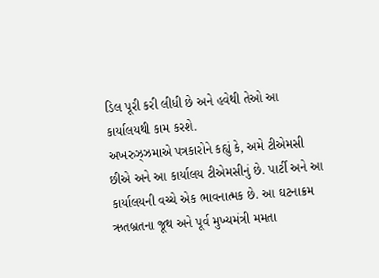ડિલ પૂરી કરી લીધી છે અને હવેથી તેઓ આ કાર્યાલયથી કામ કરશે.
અખરુઝ્ઝમાએ પત્રકારોને કહ્યું કે, અમે ટીએમસી છીએ અને આ કાર્યાલય ટીએમસીનું છે. પાર્ટી અને આ કાર્યાલયની વચ્ચે એક ભાવનાત્મક છે. આ ઘટનાક્રમ ઋતબ્રતના જૂથ અને પૂર્વ મુખ્યમંત્રી મમતા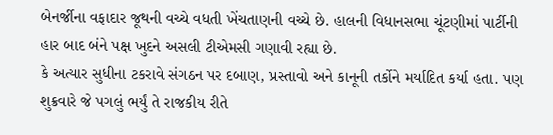બેનર્જીના વફાદાર જૂથની વચ્ચે વધતી ખેંચતાણની વચ્ચે છે. હાલની વિધાનસભા ચૂંટણીમાં પાર્ટીની હાર બાદ બંને પક્ષ ખુદને અસલી ટીએમસી ગણાવી રહ્યા છે.
કે અત્યાર સુધીના ટકરાવે સંગઠન પર દબાણ, પ્રસ્તાવો અને કાનૂની તર્કોને મર્યાદિત કર્યા હતા. પણ શુક્રવારે જે પગલું ભર્યું તે રાજકીય રીતે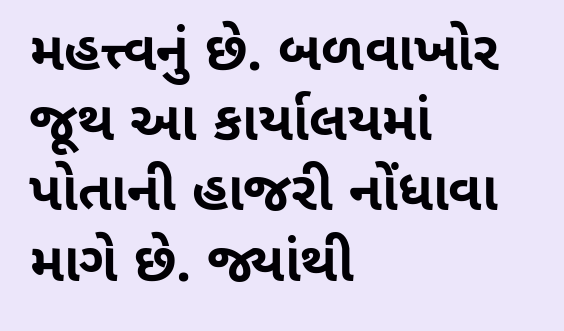મહત્ત્વનું છે. બળવાખોર જૂથ આ કાર્યાલયમાં પોતાની હાજરી નોંધાવા માગે છે. જ્યાંથી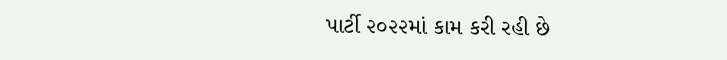પાર્ટી ૨૦૨૨માં કામ કરી રહી છે